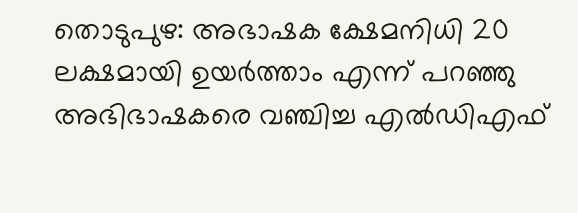തൊടുപുഴ: അഭാഷക ക്ഷേമനിധി 20 ലക്ഷമായി ഉയർത്താം എന്ന് പറഞ്ഞു അഭിഭാഷകരെ വഞ്ചിച്ച എൽഡിഎഫ്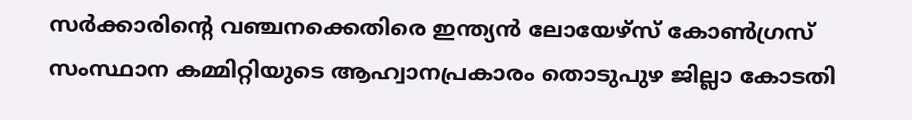സർക്കാരിന്റെ വഞ്ചനക്കെതിരെ ഇന്ത്യൻ ലോയേഴ്സ് കോൺഗ്രസ് സംസ്ഥാന കമ്മിറ്റിയുടെ ആഹ്വാനപ്രകാരം തൊടുപുഴ ജില്ലാ കോടതി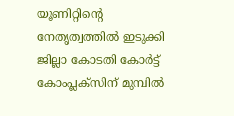യൂണിറ്റിന്റെ നേതൃത്വത്തിൽ ഇടുക്കി ജില്ലാ കോടതി കോർട്ട് കോംപ്ലക്സിന് മുമ്പിൽ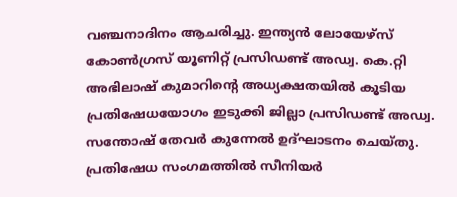വഞ്ചനാദിനം ആചരിച്ചു. ഇന്ത്യൻ ലോയേഴ്സ് കോൺഗ്രസ് യൂണിറ്റ് പ്രസിഡണ്ട് അഡ്വ. കെ.റ്റി അഭിലാഷ് കുമാറിന്റെ അധ്യക്ഷതയിൽ കൂടിയ പ്രതിഷേധയോഗം ഇടുക്കി ജില്ലാ പ്രസിഡണ്ട് അഡ്വ. സന്തോഷ് തേവർ കുന്നേൽ ഉദ്ഘാടനം ചെയ്തു.
പ്രതിഷേധ സംഗമത്തിൽ സീനിയർ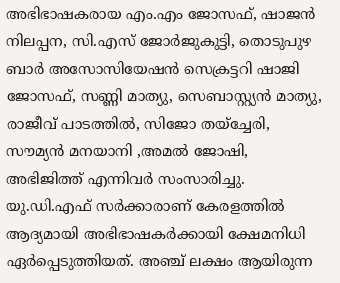അഭിഭാഷകരായ എം.എം ജോസഫ്, ഷാജൻ നിലപ്പന, സി.എസ് ജോർജുകുട്ടി, തൊടുപുഴ ബാർ അസോസിയേഷൻ സെക്രട്ടറി ഷാജി ജോസഫ്, സണ്ണി മാത്യു, സെബാസ്റ്റ്യൻ മാത്യു, രാജീവ് പാടത്തിൽ, സിജോ തയ്ച്ചേരി, സൗമ്യൻ മനയാനി ,അമൽ ജോഷി, അഭിജിത്ത് എന്നിവർ സംസാരിച്ചു. യു.ഡി.എഫ് സർക്കാരാണ് കേരളത്തിൽ ആദ്യമായി അഭിഭാഷകർക്കായി ക്ഷേമനിധി ഏർപ്പെടുത്തിയത്. അഞ്ച് ലക്ഷം ആയിരുന്ന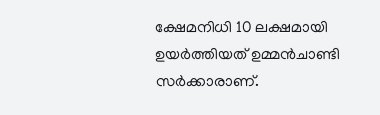ക്ഷേമനിധി 10 ലക്ഷമായി ഉയർത്തിയത് ഉമ്മൻചാണ്ടി സർക്കാരാണ്.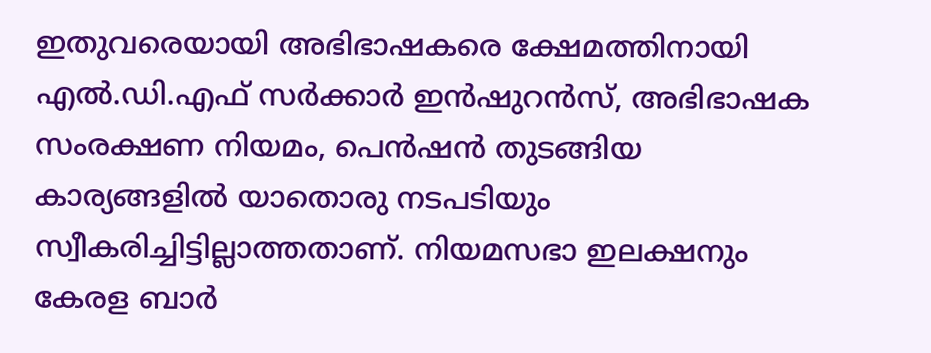ഇതുവരെയായി അഭിഭാഷകരെ ക്ഷേമത്തിനായി എൽ.ഡി.എഫ് സർക്കാർ ഇൻഷുറൻസ്, അഭിഭാഷക സംരക്ഷണ നിയമം, പെൻഷൻ തുടങ്ങിയ കാര്യങ്ങളിൽ യാതൊരു നടപടിയും സ്വീകരിച്ചിട്ടില്ലാത്തതാണ്. നിയമസഭാ ഇലക്ഷനും കേരള ബാർ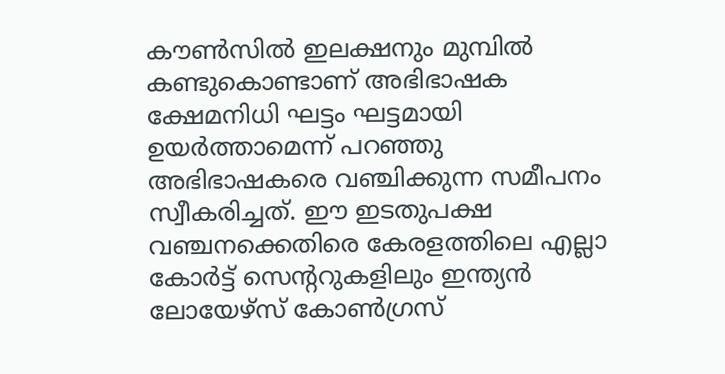കൗൺസിൽ ഇലക്ഷനും മുമ്പിൽ കണ്ടുകൊണ്ടാണ് അഭിഭാഷക ക്ഷേമനിധി ഘട്ടം ഘട്ടമായി ഉയർത്താമെന്ന് പറഞ്ഞു അഭിഭാഷകരെ വഞ്ചിക്കുന്ന സമീപനം സ്വീകരിച്ചത്. ഈ ഇടതുപക്ഷ വഞ്ചനക്കെതിരെ കേരളത്തിലെ എല്ലാ കോർട്ട് സെന്ററുകളിലും ഇന്ത്യൻ ലോയേഴ്സ് കോൺഗ്രസ്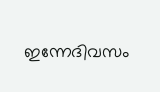ഇന്നേദിവസം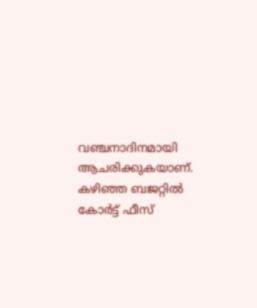വഞ്ചനാദിനമായി ആചരിക്കുകയാണ്. കഴിഞ്ഞ ബജറ്റിൽ കോർട്ട് ഫീസ്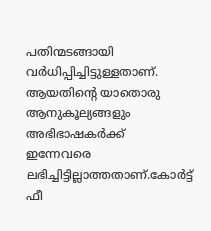പതിന്മടങ്ങായി വർധിപ്പിച്ചിട്ടുള്ളതാണ്. ആയതിന്റെ യാതൊരു ആനുകൂല്യങ്ങളും അഭിഭാഷകർക്ക് ഇന്നേവരെ ലഭിച്ചിട്ടില്ലാത്തതാണ്.കോർട്ട് ഫീ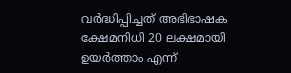വർദ്ധിപ്പിച്ചത് അഭിഭാഷക ക്ഷേമനിധി 20 ലക്ഷമായി ഉയർത്താം എന്ന്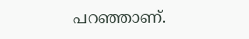പറഞ്ഞാണ്.